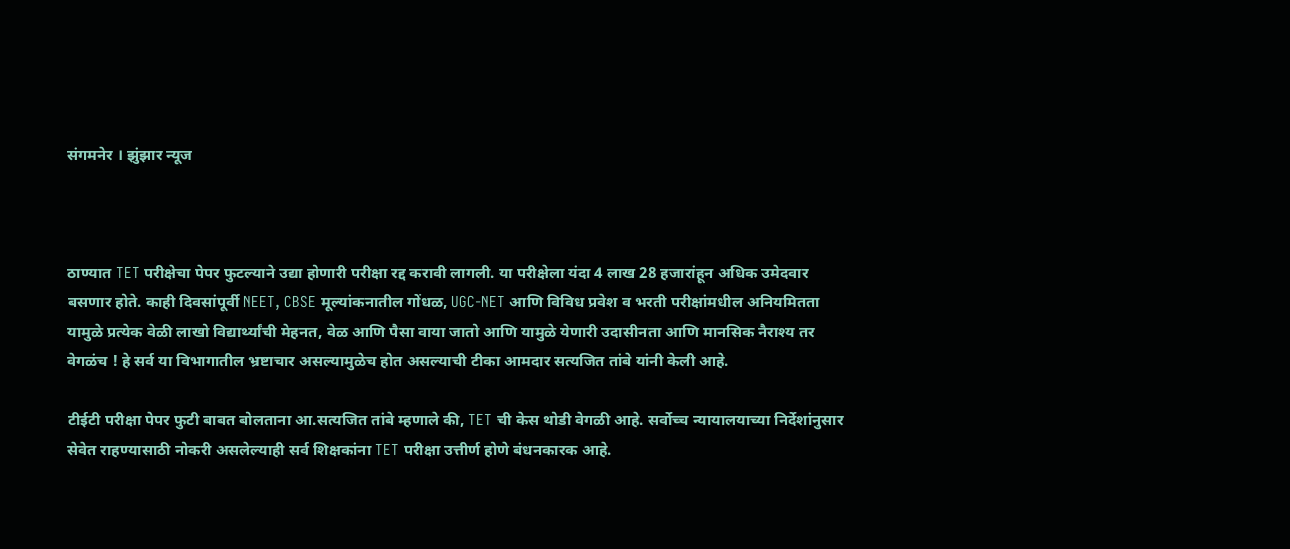संगमनेर । झुंझार न्यूज



ठाण्यात TET परीक्षेचा पेपर फुटल्याने उद्या होणारी परीक्षा रद्द करावी लागली. या परीक्षेला यंदा 4 लाख 28 हजारांहून अधिक उमेदवार बसणार होते. काही दिवसांपूर्वी NEET, CBSE मूल्यांकनातील गोंधळ, UGC-NET आणि विविध प्रवेश व भरती परीक्षांमधील अनियमितता यामुळे प्रत्येक वेळी लाखो विद्यार्थ्यांची मेहनत, वेळ आणि पैसा वाया जातो आणि यामुळे येणारी उदासीनता आणि मानसिक नैराश्य तर वेगळंच ! हे सर्व या विभागातील भ्रष्टाचार असल्यामुळेच होत असल्याची टीका आमदार सत्यजित तांबे यांनी केली आहे.

टीईटी परीक्षा पेपर फुटी बाबत बोलताना आ.सत्यजित तांबे म्हणाले की, TET ची केस थोडी वेगळी आहे. सर्वोच्च न्यायालयाच्या निर्देशांनुसार सेवेत राहण्यासाठी नोकरी असलेल्याही सर्व शिक्षकांना TET परीक्षा उत्तीर्ण होणे बंधनकारक आहे.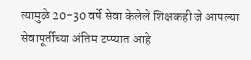त्यामुळे 20-30 वर्षे सेवा केलेले शिक्षकही जे आपल्या सेवापूर्तीच्या अंतिम टप्प्यात आहे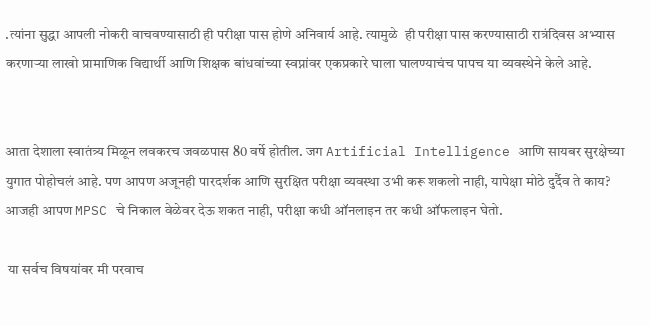.त्यांना सुद्धा आपली नोकरी वाचवण्यासाठी ही परीक्षा पास होणे अनिवार्य आहे. त्यामुळे  ही परीक्षा पास करण्यासाठी रात्रंदिवस अभ्यास करणाऱ्या लाखो प्रामाणिक विद्यार्थी आणि शिक्षक बांधवांच्या स्वप्नांवर एकप्रकारे घाला घालण्याचंच पापच या व्यवस्थेने केले आहे.


आता देशाला स्वातंत्र्य मिळून लवकरच जवळपास 80 वर्षे होतील. जग Artificial Intelligence आणि सायबर सुरक्षेच्या युगात पोहोचलं आहे. पण आपण अजूनही पारदर्शक आणि सुरक्षित परीक्षा व्यवस्था उभी करू शकलो नाही, यापेक्षा मोठे दुर्दैव ते काय? आजही आपण MPSC चे निकाल वेळेवर देऊ शकत नाही, परीक्षा कधी ऑनलाइन तर कधी ऑफलाइन घेतो.

 या सर्वच विषयांवर मी परवाच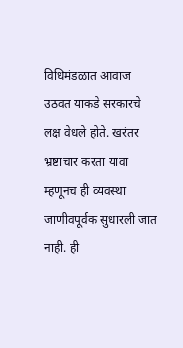विधिमंडळात आवाज उठवत याकडे सरकारचे लक्ष वेधले होते. खरंतर भ्रष्टाचार करता यावा म्हणूनच ही व्यवस्था जाणीवपूर्वक सुधारली जात नाही. ही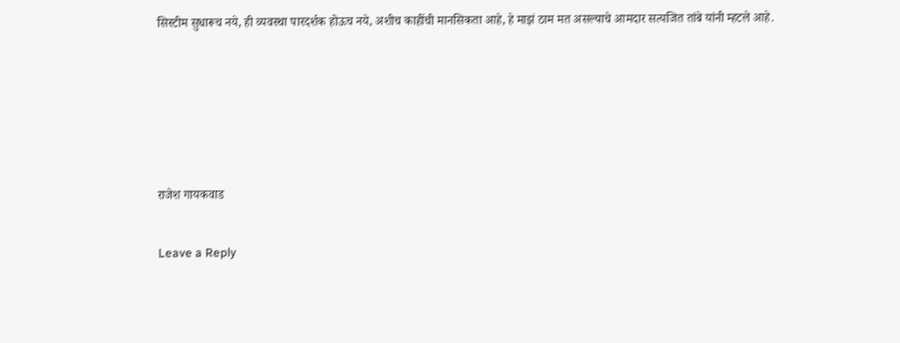सिस्टीम सुधारूच नये, ही व्यवस्था पारदर्शक होऊच नये, अशीच काहींची मानसिकता आहे, हे माझं ठाम मत असल्याचे आमदार सत्यजित तांबे यांनी म्हटले आहे.





राजेश गायकवाड

Leave a Reply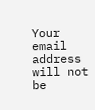Your email address will not be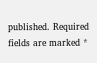published. Required fields are marked *